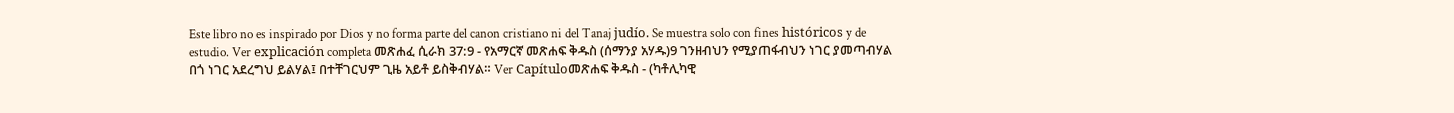Este libro no es inspirado por Dios y no forma parte del canon cristiano ni del Tanaj judío. Se muestra solo con fines históricos y de estudio. Ver explicación completa መጽሐፈ ሲራክ 37:9 - የአማርኛ መጽሐፍ ቅዱስ (ሰማንያ አሃዱ)9 ገንዘብህን የሚያጠፋብህን ነገር ያመጣብሃል በጎ ነገር አደረግህ ይልሃል፤ በተቸገርህም ጊዜ አይቶ ይስቅብሃል። Ver Capítuloመጽሐፍ ቅዱስ - (ካቶሊካዊ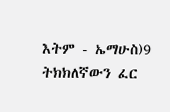እትም - ኤማሁስ)9 ትክክለኛውን ፈር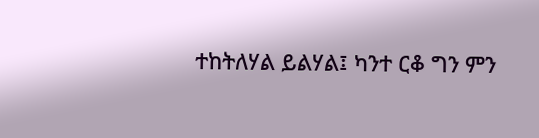ተከትለሃል ይልሃል፤ ካንተ ርቆ ግን ምን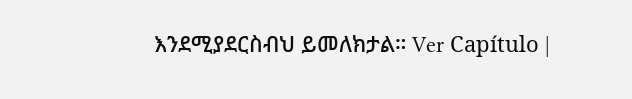እንደሚያደርስብህ ይመለክታል። Ver Capítulo |